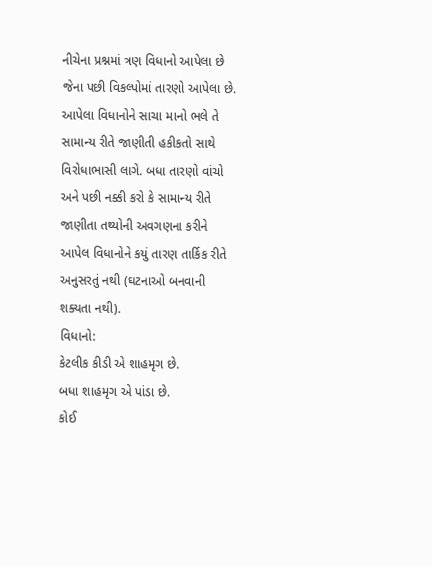નીચેના પ્રશ્નમાં ત્રણ વિધાનો આપેલા છે જેના પછી વિકલ્પોમાં તારણો આપેલા છે. આપેલા વિધાનોને સાચા માનો ભલે તે સામાન્ય રીતે જાણીતી હકીકતો સાથે વિરોધાભાસી લાગે. બધા તારણો વાંચો અને પછી નક્કી કરો કે સામાન્ય રીતે જાણીતા તથ્યોની અવગણના કરીને આપેલ વિધાનોને કયું તારણ તાર્કિક રીતે અનુસરતું નથી (ઘટનાઓ બનવાની શક્યતા નથી).
વિધાનો:
કેટલીક કીડી એ શાહમૃગ છે.
બધા શાહમૃગ એ પાંડા છે.
કોઈ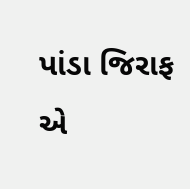પાંડા જિરાફ એ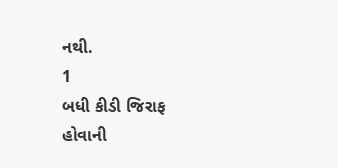નથી.
1
બધી કીડી જિરાફ હોવાની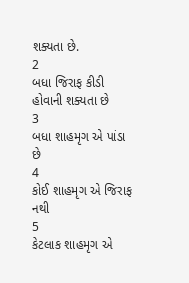શક્યતા છે.
2
બધા જિરાફ કીડી હોવાની શક્યતા છે
3
બધા શાહમૃગ એ પાંડા છે
4
કોઈ શાહમૃગ એ જિરાફ નથી
5
કેટલાક શાહમૃગ એ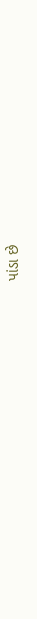પાંડા છે